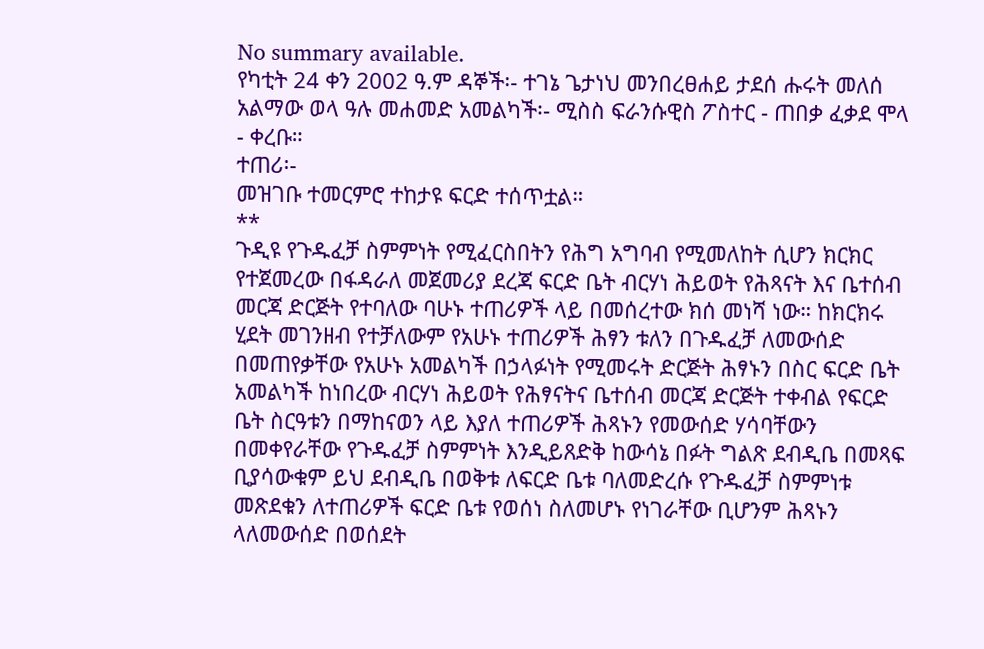No summary available.
የካቲት 24 ቀን 2002 ዓ.ም ዳኞች፡- ተገኔ ጌታነህ መንበረፀሐይ ታደሰ ሑሩት መለሰ አልማው ወላ ዓሉ መሐመድ አመልካች፡- ሚስስ ፍራንሱዊስ ፖስተር - ጠበቃ ፈቃደ ሞላ - ቀረቡ።
ተጠሪ፡-
መዝገቡ ተመርምሮ ተከታዩ ፍርድ ተሰጥቷል።
**
ጉዲዩ የጉዱፈቻ ስምምነት የሚፈርስበትን የሕግ አግባብ የሚመለከት ሲሆን ክርክር የተጀመረው በፋዳራለ መጀመሪያ ደረጃ ፍርድ ቤት ብርሃነ ሕይወት የሕጻናት እና ቤተሰብ መርጃ ድርጅት የተባለው ባሁኑ ተጠሪዎች ላይ በመሰረተው ክሰ መነሻ ነው። ከክርክሩ ሂደት መገንዘብ የተቻለውም የአሁኑ ተጠሪዎች ሕፃን ቱለን በጉዱፈቻ ለመውሰድ በመጠየቃቸው የአሁኑ አመልካች በኃላፉነት የሚመሩት ድርጅት ሕፃኑን በስር ፍርድ ቤት አመልካች ከነበረው ብርሃነ ሕይወት የሕፃናትና ቤተሰብ መርጃ ድርጅት ተቀብል የፍርድ ቤት ስርዓቱን በማከናወን ላይ እያለ ተጠሪዎች ሕጻኑን የመውሰድ ሃሳባቸውን በመቀየራቸው የጉዱፈቻ ስምምነት እንዲይጸድቅ ከውሳኔ በፉት ግልጽ ደብዲቤ በመጻፍ ቢያሳውቁም ይህ ደብዲቤ በወቅቱ ለፍርድ ቤቱ ባለመድረሱ የጉዱፈቻ ስምምነቱ መጽደቁን ለተጠሪዎች ፍርድ ቤቱ የወሰነ ስለመሆኑ የነገራቸው ቢሆንም ሕጻኑን ላለመውሰድ በወሰደት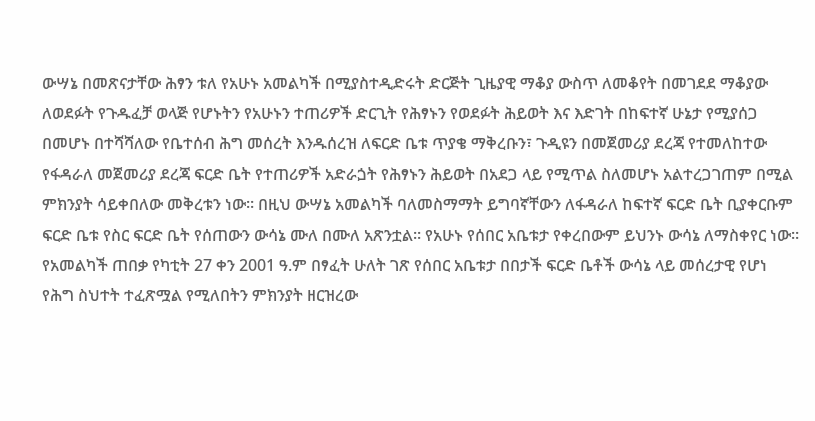ውሣኔ በመጽናታቸው ሕፃን ቱለ የአሁኑ አመልካች በሚያስተዲድሩት ድርጅት ጊዜያዊ ማቆያ ውስጥ ለመቆየት በመገደደ ማቆያው ለወደፉት የጉዱፈቻ ወላጅ የሆኑትን የአሁኑን ተጠሪዎች ድርጊት የሕፃኑን የወደፉት ሕይወት እና እድገት በከፍተኛ ሁኔታ የሚያሰጋ በመሆኑ በተሻሻለው የቤተሰብ ሕግ መሰረት እንዱሰረዝ ለፍርድ ቤቱ ጥያቄ ማቅረቡን፣ ጉዲዩን በመጀመሪያ ደረጃ የተመለከተው የፋዳራለ መጀመሪያ ደረጃ ፍርድ ቤት የተጠሪዎች አድራጏት የሕፃኑን ሕይወት በአደጋ ላይ የሚጥል ስለመሆኑ አልተረጋገጠም በሚል ምክንያት ሳይቀበለው መቅረቱን ነው። በዚህ ውሣኔ አመልካች ባለመስማማት ይግባኛቸውን ለፋዳራለ ከፍተኛ ፍርድ ቤት ቢያቀርቡም ፍርድ ቤቱ የስር ፍርድ ቤት የሰጠውን ውሳኔ ሙለ በሙለ አጽንቷል። የአሁኑ የሰበር አቤቱታ የቀረበውም ይህንኑ ውሳኔ ለማስቀየር ነው።
የአመልካች ጠበቃ የካቲት 27 ቀን 2001 ዓ.ም በፃፈት ሁለት ገጽ የሰበር አቤቱታ በበታች ፍርድ ቤቶች ውሳኔ ላይ መሰረታዊ የሆነ የሕግ ስህተት ተፈጽሟል የሚለበትን ምክንያት ዘርዝረው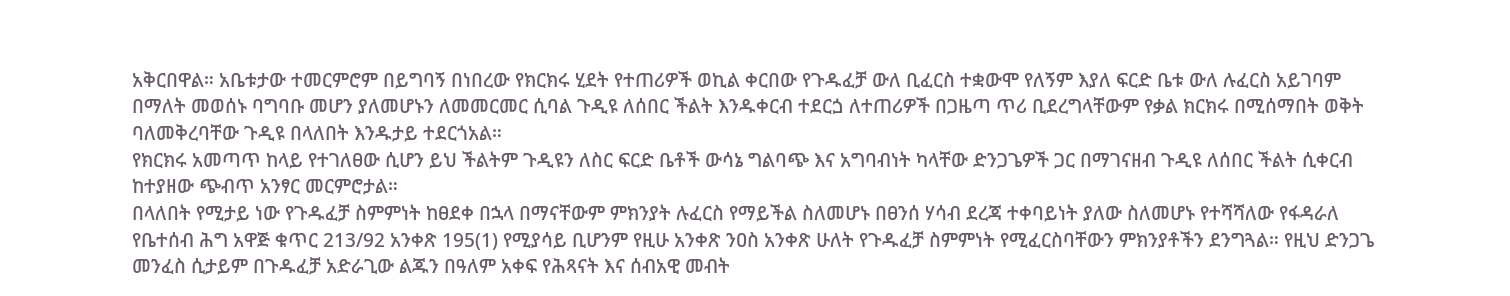አቅርበዋል። አቤቱታው ተመርምሮም በይግባኝ በነበረው የክርክሩ ሂደት የተጠሪዎች ወኪል ቀርበው የጉዱፈቻ ውለ ቢፈርስ ተቋውሞ የለኝም እያለ ፍርድ ቤቱ ውለ ሉፈርስ አይገባም በማለት መወሰኑ ባግባቡ መሆን ያለመሆኑን ለመመርመር ሲባል ጉዲዩ ለሰበር ችልት እንዱቀርብ ተደርጏ ለተጠሪዎች በጋዜጣ ጥሪ ቢደረግላቸውም የቃል ክርክሩ በሚሰማበት ወቅት ባለመቅረባቸው ጉዲዩ በላለበት እንዱታይ ተደርጎአል።
የክርክሩ አመጣጥ ከላይ የተገለፀው ሲሆን ይህ ችልትም ጉዲዩን ለስር ፍርድ ቤቶች ውሳኔ ግልባጭ እና አግባብነት ካላቸው ድንጋጌዎች ጋር በማገናዘብ ጉዲዩ ለሰበር ችልት ሲቀርብ ከተያዘው ጭብጥ አንፃር መርምሮታል።
በላለበት የሚታይ ነው የጉዱፈቻ ስምምነት ከፀደቀ በኋላ በማናቸውም ምክንያት ሉፈርስ የማይችል ስለመሆኑ በፀንሰ ሃሳብ ደረጃ ተቀባይነት ያለው ስለመሆኑ የተሻሻለው የፋዳራለ የቤተሰብ ሕግ አዋጅ ቁጥር 213/92 አንቀጽ 195(1) የሚያሳይ ቢሆንም የዚሁ አንቀጽ ንዐስ አንቀጽ ሁለት የጉዱፈቻ ስምምነት የሚፈርስባቸውን ምክንያቶችን ደንግጓል። የዚህ ድንጋጌ መንፈስ ሲታይም በጉዱፈቻ አድራጊው ልጁን በዓለም አቀፍ የሕጻናት እና ሰብአዊ መብት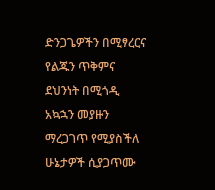ድንጋጌዎችን በሚፃረርና የልጁን ጥቅምና ደህንነት በሚጎዲ አኳኋን መያዙን ማረጋገጥ የሚያስችለ ሁኔታዎች ሲያጋጥሙ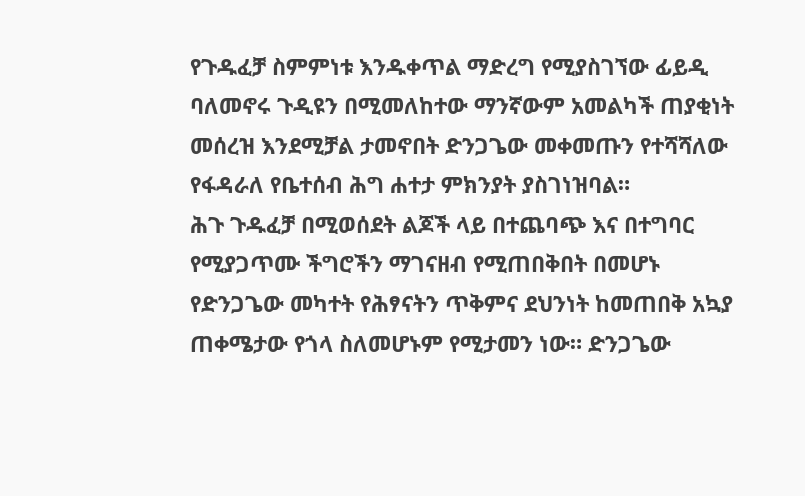የጉዱፈቻ ስምምነቱ እንዱቀጥል ማድረግ የሚያስገኘው ፊይዲ ባለመኖሩ ጉዲዩን በሚመለከተው ማንኛውም አመልካች ጠያቂነት መሰረዝ እንደሚቻል ታመኖበት ድንጋጌው መቀመጡን የተሻሻለው የፋዳራለ የቤተሰብ ሕግ ሐተታ ምክንያት ያስገነዝባል።
ሕጉ ጉዱፈቻ በሚወሰደት ልጆች ላይ በተጨባጭ እና በተግባር የሚያጋጥሙ ችግሮችን ማገናዘብ የሚጠበቅበት በመሆኑ የድንጋጌው መካተት የሕፃናትን ጥቅምና ደህንነት ከመጠበቅ አኳያ ጠቀሜታው የጎላ ስለመሆኑም የሚታመን ነው። ድንጋጌው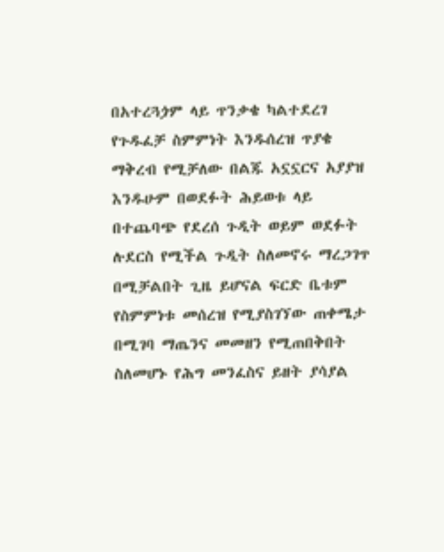በአተረጓጏም ላይ ጥንቃቄ ካልተደረገ የጉዱፈቻ ስምምነት እንዱሰረዝ ጥያቄ ማቅረብ የሚቻለው በልጁ አኗኗርና አያያዝ እንዱሁም በወደፉት ሕይወቱ ላይ በተጨባጭ የደረሰ ጉዲት ወይም ወደፉት ሉደርስ የሚችል ጉዲት ስለመኖሩ ማረጋገጥ በሚቻልበት ጊዜ ይሆናል ፍርድ ቤቱም የስምምነቱ መሰረዝ የሚያስገኘው ጠቀሜታ በሚገባ ማጤንና መመዘን የሚጠበቅበት ስለመሆኑ የሕግ መንፈስና ይዘት ያሳያል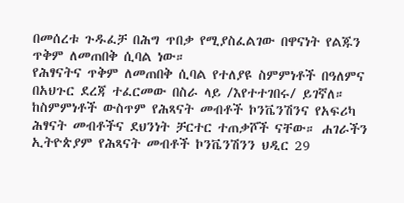በመሰረቱ ጉዱፈቻ በሕግ ጥበቃ የሚያስፈልገው በዋናነት የልጁን ጥቅም ለመጠበቅ ሲባል ነው።
የሕፃናትና ጥቅም ለመጠበቅ ሲባል የተለያዩ ስምምነቶች በዓለምና በአህጉር ደረጃ ተፈርመው በስራ ላይ /እየተተገበሩ/ ይገኛለ። ከስምምነቶች ውስጥም የሕጻናት መብቶች ኮንቬንሽንና የአፍሪካ ሕፃናት መብቶችና ደህንነት ቻርተር ተጠቃሾች ናቸው። ሐገራችን ኢትዮጵያም የሕጻናት መብቶች ኮንቬንሽንን ህዲር 29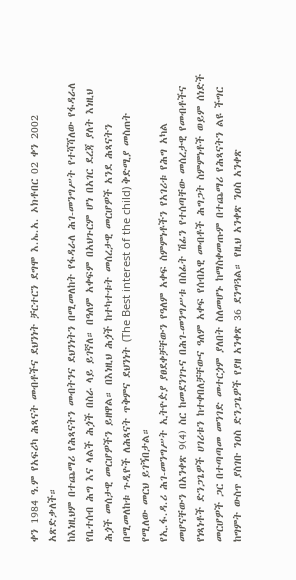ቀን 1984 ዓ.ም የአፍሪካ ሕጻናት መብቶችና ደህንነት ቻርተርን ደግሞ እ.ኤ.አ. ኦክቶበር 02 ቀን 2002 አጽድቃለች።
ከእነዚህም በተጨማሪ የሕጻናትን መብትንና ደህንነትን በሚመለከት የፋዳራለ ሕገ-መንግሥት የተሻሻለው የፋዳራለ የቤተሰብ ሕግ እና ላልች ሕጏች በስራ ላይ ይገኛለ። በዓለም አቀፍም በአህጉርም ሆነ በአገር ደረጃ ያለት እነዚህ ሕጏች መሰታዊ መርሆዎችን ይዘዋል። በእነዚህ ሕጏች ከተካተቱት መሰረታዊ መርሆዎች አንደ ሕጻናትን በሚመለከቱ ጉዲዮች ለሕጻናት ጥቅምና ደህንነት (The Best interest of the child) ቅድሚያ መስጠት የሚለው መርህ ይገኝበታል።
የኢ.ፋ.ዳ.ሪ ሕገ-መንግሥት ኢትዮዽያ ያፀደቀቻቸውን የዓለም አቀፍ ስምምነቶችን የአገሪቱ የሕግ አካል መሆናቸውን በአንቀጽ 9(4) ስር ከመደንገጉና በሕገ-መንግሥቱ በስፊት ሽፊን የተሰጣቸው መሰረታዊ የመብቶችና የነጻነቶች ድንጋጌዎች ሀገሪቱን ከተቀበለቻቸውና ዓለም አቀፍ የሰብአዊ መብቶች ሕግጋት ስምምነቶች ወይም ሰነድች መርሆዎች ጋር በተጣጣመ መንገድ መተርጏም ያለበት ስለመሆኑ ከማስቀመጡም በተጨማሪ የሕጻናትን ልዩ ችግር ከግምት ውስጥ ያስገቡ ንዐስ ድንጋጌዎች የያዘ አንቀጽ 36 ደንግጓል። የዚህ አንቀጽ ንዐስ አንቀጽ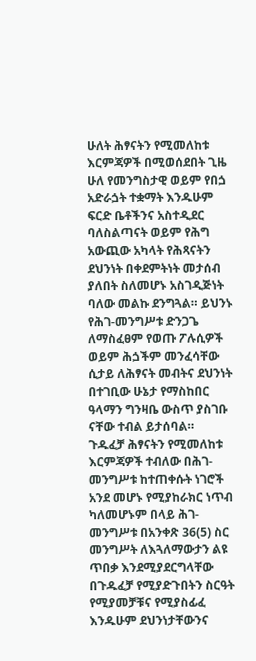ሁለት ሕፃናትን የሚመለከቱ እርምጃዎች በሚወሰደበት ጊዜ ሁለ የመንግስታዊ ወይም የበጏ አድራጏት ተቋማት እንዱሁም ፍርድ ቤቶችንና አስተዲደር ባለስልጣናት ወይም የሕግ አውጪው አካላት የሕጻናትን ደህንነት በቀደምትነት መታሰብ ያለበት ስለመሆኑ አስገዲጅነት ባለው መልኩ ደንግጓል። ይህንኑ የሕገ-መንግሥቱ ድንጋጌ ለማስፈፀም የወጡ ፖሉሲዎች ወይም ሕጏችም መንፈሳቸው ሲታይ ለሕፃናት መብትና ደህንነት በተገቢው ሁኔታ የማስከበር ዓላማን ግንዛቤ ውስጥ ያስገቡ ናቸው ተብል ይታሰባል።
ጉዱፈቻ ሕፃናትን የሚመለከቱ እርምጃዎች ተብለው በሕገ-መንግሥቱ ከተጠቀሱት ነገሮች አንደ መሆኑ የሚያከራክር ነጥብ ካለመሆኑም በላይ ሕገ- መንግሥቱ በአንቀጽ 36(5) ስር መንግሥት ለእጓለማውታን ልዩ ጥበቃ እንደሚያደርግላቸው በጉዱፈቻ የሚያድጉበትን ስርዓት የሚያመቻቹና የሚያስፊፈ እንዱሁም ደህንነታቸውንና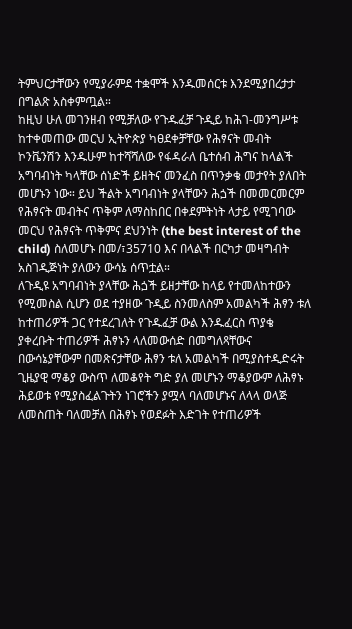ትምህርታቸውን የሚያራምደ ተቋሞች እንዱመሰርቱ እንደሚያበረታታ በግልጽ አስቀምጧል።
ከዚህ ሁለ መገንዘብ የሚቻለው የጉዱፈቻ ጉዲይ ከሕገ-መንግሥቱ ከተቀመጠው መርህ ኢትዮጵያ ካፀደቀቻቸው የሕፃናት መብት ኮንቬንሽን እንዱሁም ከተሻሻለው የፋዳራለ ቤተሰብ ሕግና ከላልች አግባብነት ካላቸው ሰነድች ይዘትና መንፈስ በጥንቃቄ መታየት ያለበት መሆኑን ነው። ይህ ችልት አግባብነት ያላቸውን ሕጏች በመመርመርም የሕፃናት መብትና ጥቅም ለማስከበር በቀደምትነት ላታይ የሚገባው መርህ የሕፃናት ጥቅምና ደህንነት (the best interest of the child) ስለመሆኑ በመ/፣35710 እና በላልች በርካታ መዛግብት አስገዲጅነት ያለውን ውሳኔ ሰጥቷል።
ለጉዲዩ አግባብነት ያላቸው ሕጏች ይዘታቸው ከላይ የተመለከተውን የሚመስል ሲሆን ወደ ተያዘው ጉዲይ ስንመለስም አመልካች ሕፃን ቱለ ከተጠሪዎች ጋር የተደረገለት የጉዱፈቻ ውል እንዱፈርስ ጥያቄ ያቀረቡት ተጠሪዎች ሕፃኑን ላለመውሰድ በመግለጻቸውና በውሳኔያቸውም በመጽናታቸው ሕፃን ቱለ አመልካች በሚያስተዲድሩት ጊዜያዊ ማቆያ ውስጥ ለመቆየት ግድ ያለ መሆኑን ማቆያውም ለሕፃኑ ሕይወቱ የሚያስፈልጉትን ነገሮችን ያሟላ ባለመሆኑና ለላላ ወላጅ ለመስጠት ባለመቻለ በሕፃኑ የወደፉት እድገት የተጠሪዎች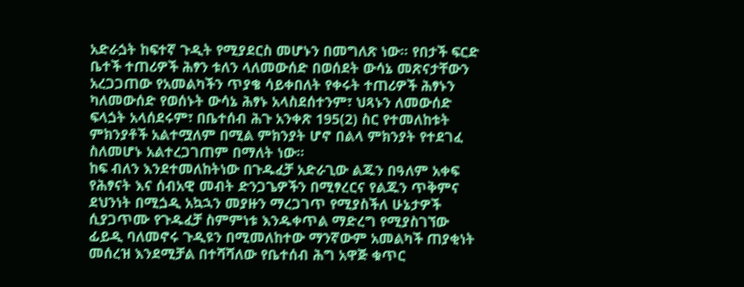አድራጏት ከፍተኛ ጉዲት የሚያደርስ መሆኑን በመግለጽ ነው። የበታች ፍርድ ቤተች ተጠሪዎች ሕፃን ቱለን ላለመውሰድ በወሰደት ውሳኔ መጽናታቸውን አረጋጋጠው የአመልካችን ጥያቄ ሳይቀበለት የቀሩት ተጠሪዎች ሕፃኑን ካለመውሰድ የወሰኑት ውሳኔ ሕፃኑ አላስደሰተንም፣ ህጻኑን ለመውሰድ ፍላጏት አላሰደሩም፣ በቤተሰብ ሕጉ አንቀጽ 195(2) ስር የተመለከቱት ምክንያቶች አልተሟለም በሚል ምክንያት ሆኖ በልላ ምክንያት የተደገፈ ስለመሆኑ አልተረጋገጠም በማለት ነው።
ከፍ ብለን እንደተመለከትነው በጉዱፈቻ አድራጊው ልጁን በዓለም አቀፍ የሕፃናት እና ሰብአዊ መብት ድንጋጌዎችን በሚፃረርና የልጁን ጥቅምና ደህንነት በሚጏዲ አኳኋን መያዙን ማረጋገጥ የሚያስችለ ሁኔታዎች ሲያጋጥሙ የጉዱፈቻ ስምምነቱ እንዱቀጥል ማድረግ የሚያስገኘው ፊይዲ ባለመኖሩ ጉዲዩን በሚመለከተው ማንኛውም አመልካች ጠያቂነት መሰረዝ እንደሚቻል በተሻሻለው የቤተሰብ ሕግ አዋጅ ቁጥር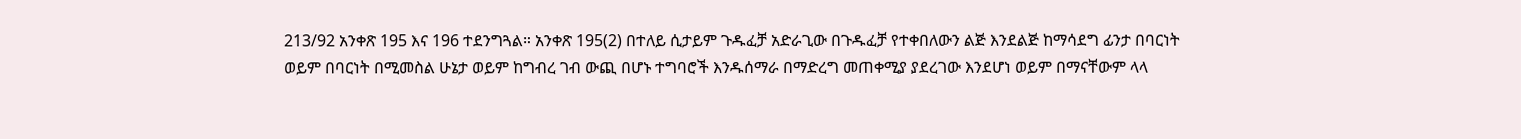213/92 አንቀጽ 195 እና 196 ተደንግጓል። አንቀጽ 195(2) በተለይ ሲታይም ጉዱፈቻ አድራጊው በጉዱፈቻ የተቀበለውን ልጅ እንደልጅ ከማሳደግ ፊንታ በባርነት ወይም በባርነት በሚመስል ሁኔታ ወይም ከግብረ ገብ ውጪ በሆኑ ተግባሮች እንዱሰማራ በማድረግ መጠቀሚያ ያደረገው እንደሆነ ወይም በማናቸውም ላላ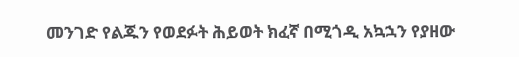መንገድ የልጁን የወደፉት ሕይወት ክፈኛ በሚጎዲ አኳኋን የያዘው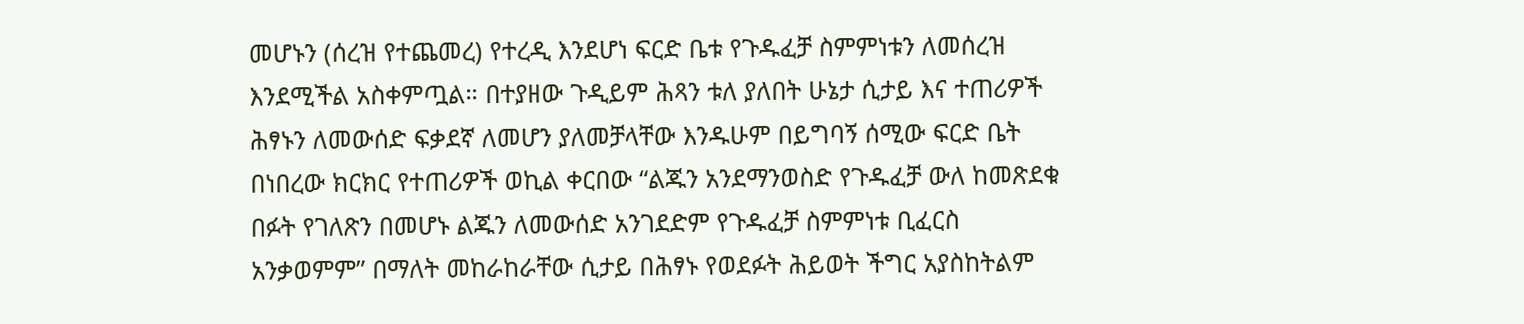መሆኑን (ሰረዝ የተጨመረ) የተረዲ እንደሆነ ፍርድ ቤቱ የጉዱፈቻ ስምምነቱን ለመሰረዝ እንደሚችል አስቀምጧል። በተያዘው ጉዲይም ሕጻን ቱለ ያለበት ሁኔታ ሲታይ እና ተጠሪዎች ሕፃኑን ለመውሰድ ፍቃደኛ ለመሆን ያለመቻላቸው እንዱሁም በይግባኝ ሰሚው ፍርድ ቤት በነበረው ክርክር የተጠሪዎች ወኪል ቀርበው “ልጁን አንደማንወስድ የጉዱፈቻ ውለ ከመጽደቁ በፉት የገለጽን በመሆኑ ልጁን ለመውሰድ አንገደድም የጉዱፈቻ ስምምነቱ ቢፈርስ አንቃወምም” በማለት መከራከራቸው ሲታይ በሕፃኑ የወደፉት ሕይወት ችግር አያስከትልም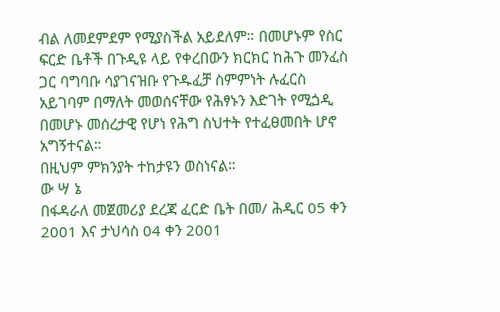ብል ለመደምደም የሚያስችል አይደለም። በመሆኑም የስር ፍርድ ቤቶች በጉዲዩ ላይ የቀረበውን ክርክር ከሕጉ መንፈስ ጋር ባግባቡ ሳያገናዝቡ የጉዱፈቻ ስምምነት ሉፈርስ አይገባም በማለት መወሰናቸው የሕፃኑን እድገት የሚጏዲ በመሆኑ መሰረታዊ የሆነ የሕግ ስህተት የተፈፀመበት ሆኖ አግኝተናል።
በዚህም ምክንያት ተከታዩን ወስነናል።
ው ሣ ኔ
በፋዳራለ መጀመሪያ ደረጃ ፈርድ ቤት በመ/ ሕዲር 05 ቀን 2001 እና ታህሳስ 04 ቀን 2001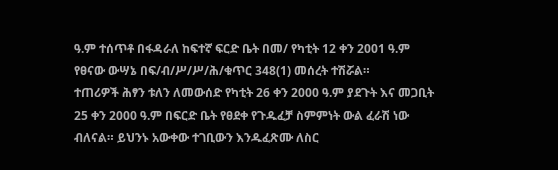ዓ.ም ተሰጥቶ በፋዳራለ ከፍተኛ ፍርድ ቤት በመ/ የካቲት 12 ቀን 2001 ዓ.ም የፀናው ውሣኔ በፍ/ብ/ሥ/ሥ/ሕ/ቁጥር 348(1) መሰረት ተሽሯል።
ተጠሪዎች ሕፃን ቱለን ለመውሰድ የካቲት 26 ቀን 2000 ዓ.ም ያደጉት እና መጋቢት 25 ቀን 2000 ዓ.ም በፍርድ ቤት የፀደቀ የጉዱፈቻ ስምምነት ውል ፈራሽ ነው ብለናል። ይህንኑ አውቀው ተገቢውን እንዱፈጽሙ ለስር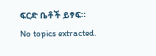ፍርድ ቤቶች ይፃፍ።
No topics extracted.